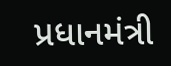પ્રધાનમંત્રી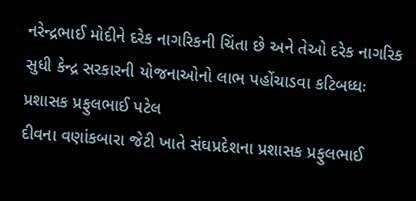નરેન્દ્રભાઈ મોદીને દરેક નાગરિકની ચિંતા છે અને તેઓ દરેક નાગરિક સુધી કેન્દ્ર સરકારની યોજનાઓનો લાભ પહોંચાડવા કટિબધ્ધઃ પ્રશાસક પ્રફુલભાઈ પટેલ
દીવના વણાંકબારા જેટી ખાતે સંઘપ્રદેશના પ્રશાસક પ્રફુલભાઈ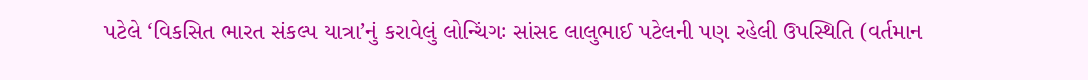પટેલે ‘વિકસિત ભારત સંકલ્પ યાત્રા’નું કરાવેલું લોન્ચિંગઃ સાંસદ લાલુભાઈ પટેલની પણ રહેલી ઉપસ્થિતિ (વર્તમાન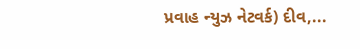પ્રવાહ ન્યુઝ નેટવર્ક) દીવ,...